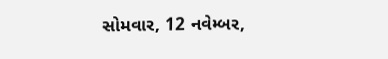સોમવાર, 12 નવેમ્બર,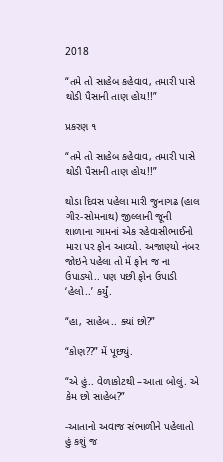2018

“તમે તો સાહેબ કહેવાવ, તમારી પાસે થોડી પૈસાની તાણ હોય!!”

પ્રકરણ ૧

“તમે તો સાહેબ કહેવાવ, તમારી પાસે થોડી પૈસાની તાણ હોય!!”

થોડા દિવસ પહેલા મારી જુનાગઢ (હાલ ગીર-સોમનાથ) જીલ્લાની જૂની શાળાના ગામનાં એક રહેવાસીભાઈનો મારા પર ફોન આવ્યો. અજાણ્યો નંબર જોઇને પહેલા તો મેં ફોન જ ના ઉપાડ્યો.. પણ પછી ફોન ઉપાડી ‘હેલો..’ કર્યું.

“હા, સાહેબ.. ક્યાં છો?”

“કોણ??” મેં પૂછ્યું.

“એ હું.. વેળાકોટથી –આતા બોલું. એ કેમ છો સાહેબ?”

-આતાનો અવાજ સંભાળીને પહેલાતો હું કશું જ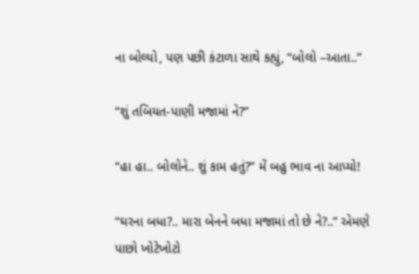ના બોલ્યો, પણ પછી કંટાળા સાથે કહ્યું, “બોલો –આતા..”

“શું તબિયત-પાણી મજામાં ને?”

“હા હા.. બોલોને.. શું કામ હતું?” મેં બહુ ભાવ ના આપ્યો!

“ઘરના બધા?.. મારા બેનને બધા મજામાં તો છે ને?..” એમણે પાછો ખોટેખોટો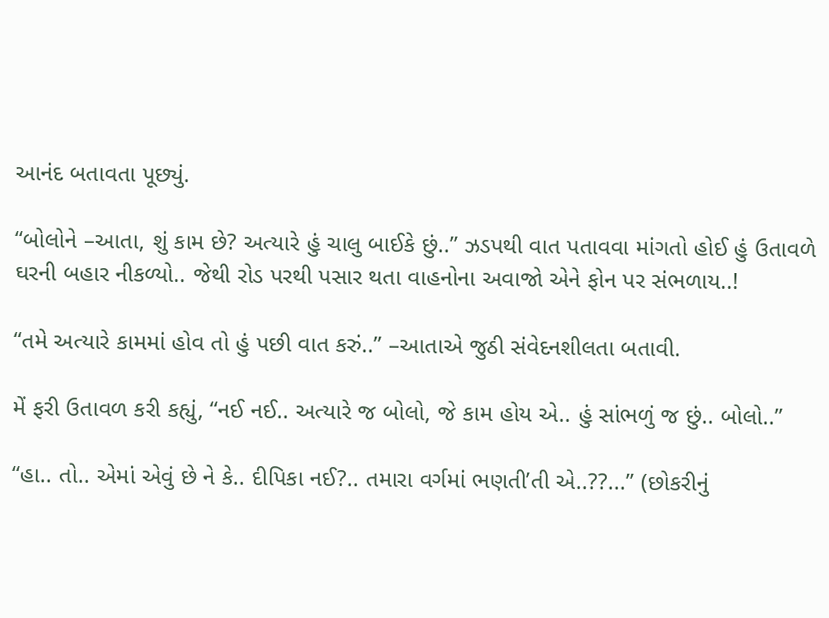આનંદ બતાવતા પૂછ્યું.

“બોલોને –આતા, શું કામ છે? અત્યારે હું ચાલુ બાઈકે છું..” ઝડપથી વાત પતાવવા માંગતો હોઈ હું ઉતાવળે ઘરની બહાર નીકળ્યો.. જેથી રોડ પરથી પસાર થતા વાહનોના અવાજો એને ફોન પર સંભળાય..!

“તમે અત્યારે કામમાં હોવ તો હું પછી વાત કરું..” –આતાએ જુઠી સંવેદનશીલતા બતાવી.

મેં ફરી ઉતાવળ કરી કહ્યું, “નઈ નઈ.. અત્યારે જ બોલો, જે કામ હોય એ.. હું સાંભળું જ છું.. બોલો..”

“હા.. તો.. એમાં એવું છે ને કે.. દીપિકા નઈ?.. તમારા વર્ગમાં ભણતી’તી એ..??...” (છોકરીનું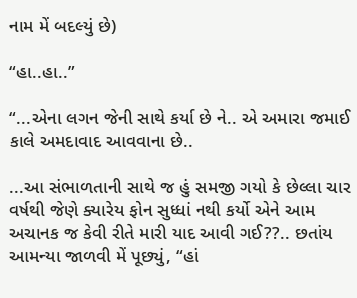નામ મેં બદલ્યું છે)

“હા..હા..”

“...એના લગન જેની સાથે કર્યા છે ને.. એ અમારા જમાઈ કાલે અમદાવાદ આવવાના છે..

...આ સંભાળતાની સાથે જ હું સમજી ગયો કે છેલ્લા ચાર વર્ષથી જેણે ક્યારેય ફોન સુધ્ધાં નથી કર્યો એને આમ અચાનક જ કેવી રીતે મારી યાદ આવી ગઈ??.. છતાંય આમન્યા જાળવી મેં પૂછ્યું, “હાં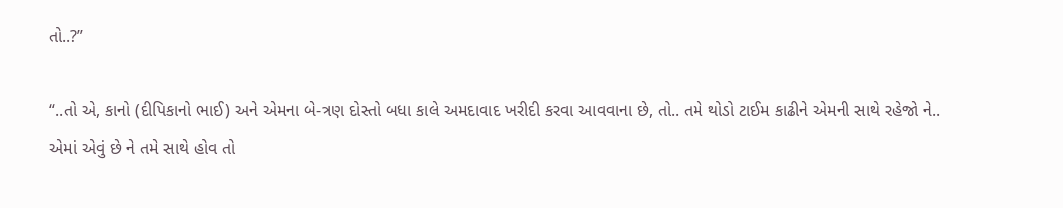તો..?”

“..તો એ, કાનો (દીપિકાનો ભાઈ) અને એમના બે-ત્રણ દોસ્તો બધા કાલે અમદાવાદ ખરીદી કરવા આવવાના છે, તો.. તમે થોડો ટાઈમ કાઢીને એમની સાથે રહેજો ને.. એમાં એવું છે ને તમે સાથે હોવ તો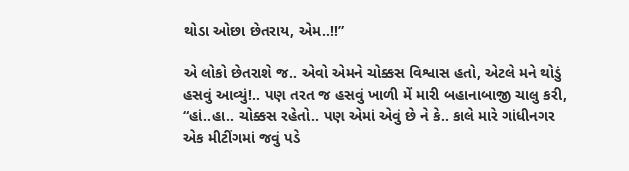થોડા ઓછા છેતરાય, એમ..!!”

એ લોકો છેતરાશે જ.. એવો એમને ચોક્કસ વિશ્વાસ હતો, એટલે મને થોડું હસવું આવ્યું!.. પણ તરત જ હસવું ખાળી મેં મારી બહાનાબાજી ચાલુ કરી, “હાં..હા.. ચોક્કસ રહેતો.. પણ એમાં એવું છે ને કે.. કાલે મારે ગાંધીનગર એક મીટીંગમાં જવું પડે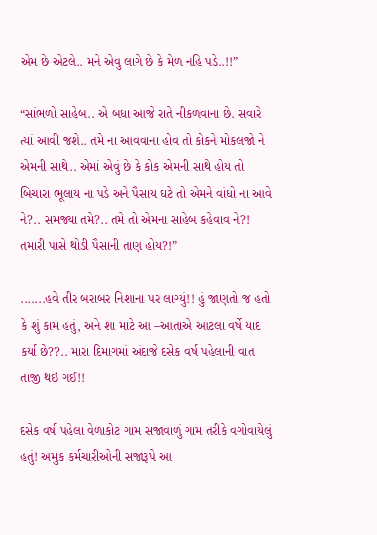એમ છે એટલે.. મને એવુ લાગે છે કે મેળ નહિ પડે..!!”

“સાંભળો સાહેબ.. એ બધા આજે રાતે નીકળવાના છે. સવારે ત્યાં આવી જશે.. તમે ના આવવાના હોવ તો કોકને મોકલજો ને એમની સાથે.. એમાં એવું છે કે કોક એમની સાથે હોય તો બિચારા ભૂલાય ના પડે અને પૈસાય ઘટે તો એમને વાંધો ના આવે ને?.. સમજ્યા તમે?.. તમે તો એમના સાહેબ કહેવાવ ને?! તમારી પાસે થોડી પૈસાની તાણ હોય?!”

.......હવે તીર બરાબર નિશાના પર લાગ્યું!! હું જાણતો જ હતો કે શું કામ હતું, અને શા માટે આ –આતાએ આટલા વર્ષે યાદ કર્યા છે??.. મારા દિમાગમાં અંદાજે દસેક વર્ષ પહેલાની વાત તાજી થઇ ગઈ!!

દસેક વર્ષ પહેલા વેળાકોટ ગામ સજાવાળું ગામ તરીકે વગોવાયેલું હતું! અમુક કર્મચારીઓની સજારૂપે આ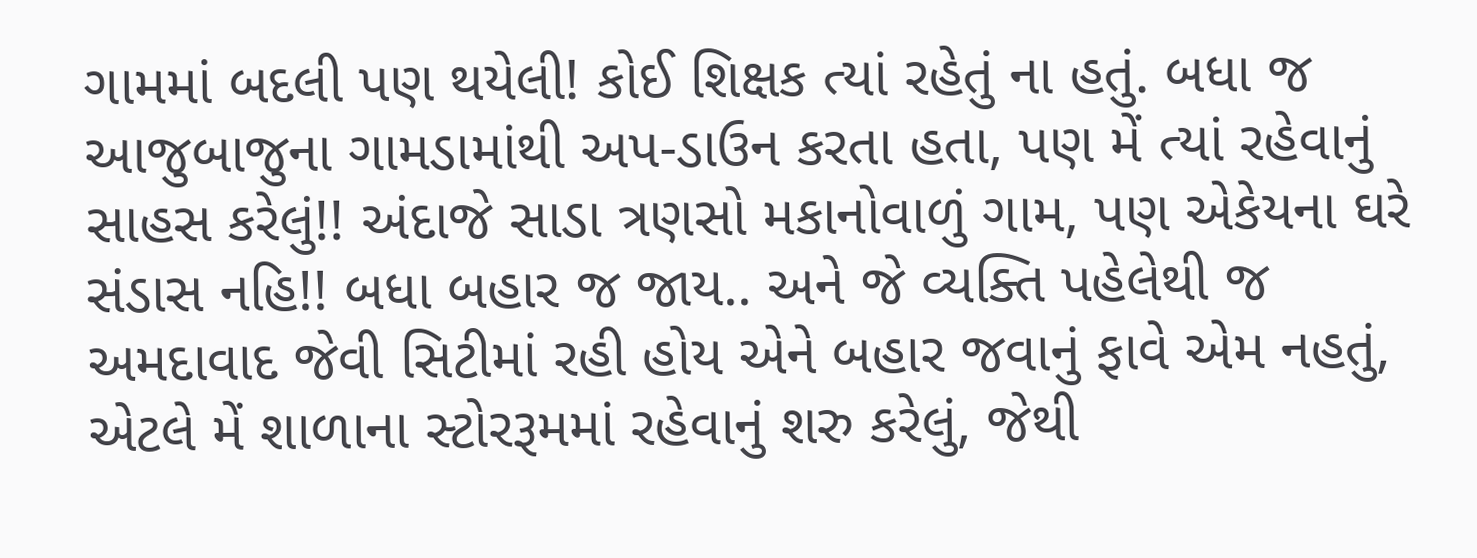ગામમાં બદલી પણ થયેલી! કોઈ શિક્ષક ત્યાં રહેતું ના હતું. બધા જ આજુબાજુના ગામડામાંથી અપ-ડાઉન કરતા હતા, પણ મેં ત્યાં રહેવાનું સાહસ કરેલું!! અંદાજે સાડા ત્રણસો મકાનોવાળું ગામ, પણ એકેયના ઘરે સંડાસ નહિ!! બધા બહાર જ જાય.. અને જે વ્યક્તિ પહેલેથી જ અમદાવાદ જેવી સિટીમાં રહી હોય એને બહાર જવાનું ફાવે એમ નહતું, એટલે મેં શાળાના સ્ટોરરૂમમાં રહેવાનું શરુ કરેલું, જેથી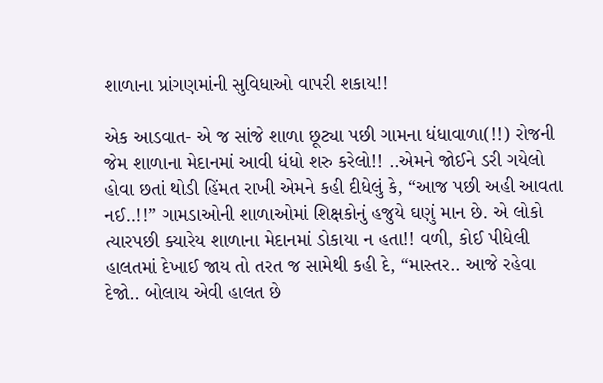શાળાના પ્રાંગણમાંની સુવિધાઓ વાપરી શકાય!!

એક આડવાત- એ જ સાંજે શાળા છૂટ્યા પછી ગામના ધંધાવાળા(!!) રોજની જેમ શાળાના મેદાનમાં આવી ધંધો શરુ કરેલો!! ..એમને જોઈને ડરી ગયેલો હોવા છતાં થોડી હિંમત રાખી એમને કહી દીધેલું કે, “આજ પછી અહી આવતા નઈ..!!” ગામડાઓની શાળાઓમાં શિક્ષકોનું હજુયે ઘણું માન છે. એ લોકો ત્યારપછી ક્યારેય શાળાના મેદાનમાં ડોકાયા ન હતા!! વળી, કોઈ પીધેલી હાલતમાં દેખાઈ જાય તો તરત જ સામેથી કહી દે, “માસ્તર.. આજે રહેવા દેજો.. બોલાય એવી હાલત છે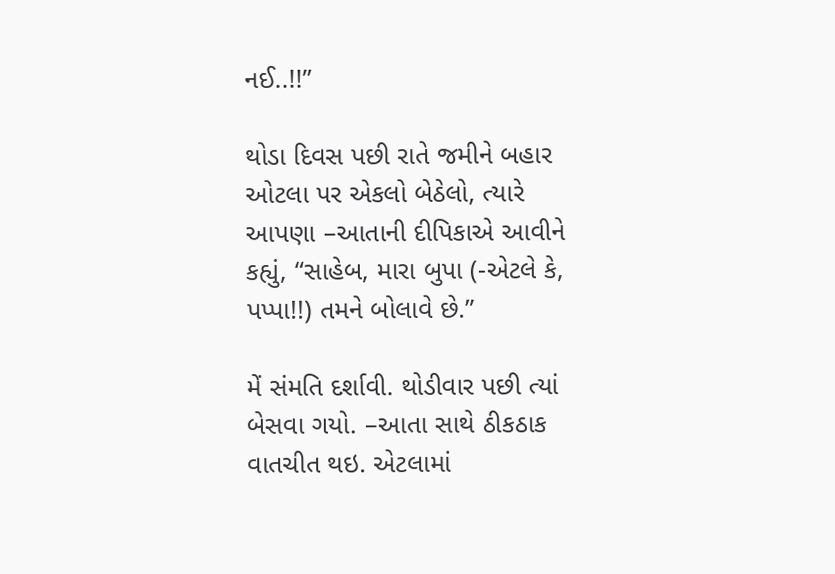નઈ..!!”

થોડા દિવસ પછી રાતે જમીને બહાર ઓટલા પર એકલો બેઠેલો, ત્યારે આપણા –આતાની દીપિકાએ આવીને કહ્યું, “સાહેબ, મારા બુપા (-એટલે કે, પપ્પા!!) તમને બોલાવે છે.”

મેં સંમતિ દર્શાવી. થોડીવાર પછી ત્યાં બેસવા ગયો. –આતા સાથે ઠીકઠાક વાતચીત થઇ. એટલામાં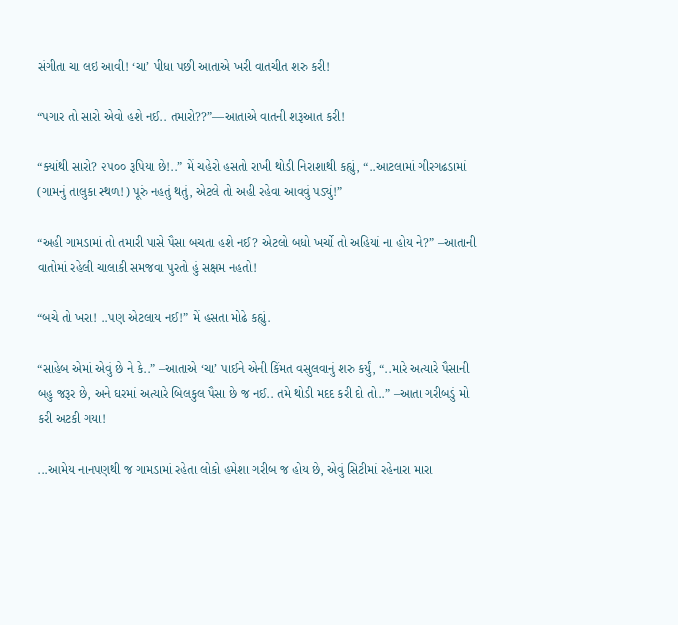સંગીતા ચા લઇ આવી! ‘ચા’ પીધા પછી આતાએ ખરી વાતચીત શરુ કરી!

“પગાર તો સારો એવો હશે નઈ.. તમારો??”—આતાએ વાતની શરૂઆત કરી!

“ક્યાંથી સારો? ૨૫૦૦ રૂપિયા છે!..” મેં ચહેરો હસતો રાખી થોડી નિરાશાથી કહ્યું, “..આટલામાં ગીરગઢડામાં (ગામનું તાલુકા સ્થળ!) પૂરું નહતું થતું, એટલે તો અહી રહેવા આવવું પડ્યું!”

“અહી ગામડામાં તો તમારી પાસે પૈસા બચતા હશે નઈ? એટલો બધો ખર્ચો તો અહિયાં ના હોય ને?” –આતાની વાતોમાં રહેલી ચાલાકી સમજવા પુરતો હું સક્ષમ નહતો!

“બચે તો ખરા! ..પણ એટલાય નઈ!” મેં હસતા મોઢે કહ્યું.

“સાહેબ એમાં એવું છે ને કે..” –આતાએ ‘ચા’ પાઈને એની કિંમત વસુલવાનું શરુ કર્યું, “..મારે અત્યારે પૈસાની બહુ જરૂર છે, અને ઘરમાં અત્યારે બિલકુલ પૈસા છે જ નઈ.. તમે થોડી મદદ કરી દો તો..” –આતા ગરીબડું મો કરી અટકી ગયા!

...આમેય નાનપણથી જ ગામડામાં રહેતા લોકો હમેશા ગરીબ જ હોય છે, એવું સિટીમાં રહેનારા મારા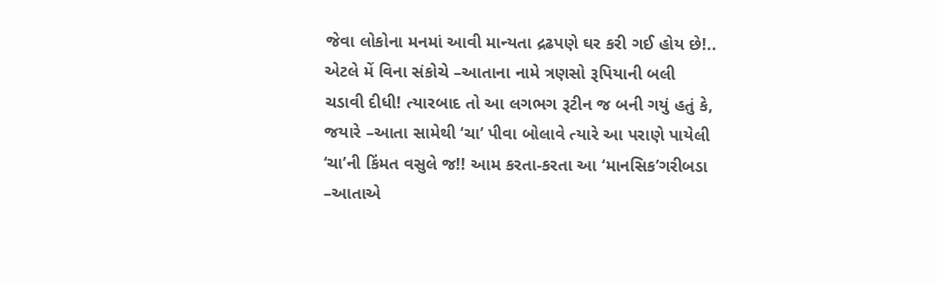જેવા લોકોના મનમાં આવી માન્યતા દ્રઢપણે ઘર કરી ગઈ હોય છે!.. એટલે મેં વિના સંકોચે –આતાના નામે ત્રણસો રૂપિયાની બલી ચડાવી દીધી! ત્યારબાદ તો આ લગભગ રૂટીન જ બની ગયું હતું કે, જયારે –આતા સામેથી ‘ચા’ પીવા બોલાવે ત્યારે આ પરાણે પાયેલી ‘ચા’ની કિંમત વસુલે જ!! આમ કરતા-કરતા આ ‘માનસિક’ગરીબડા –આતાએ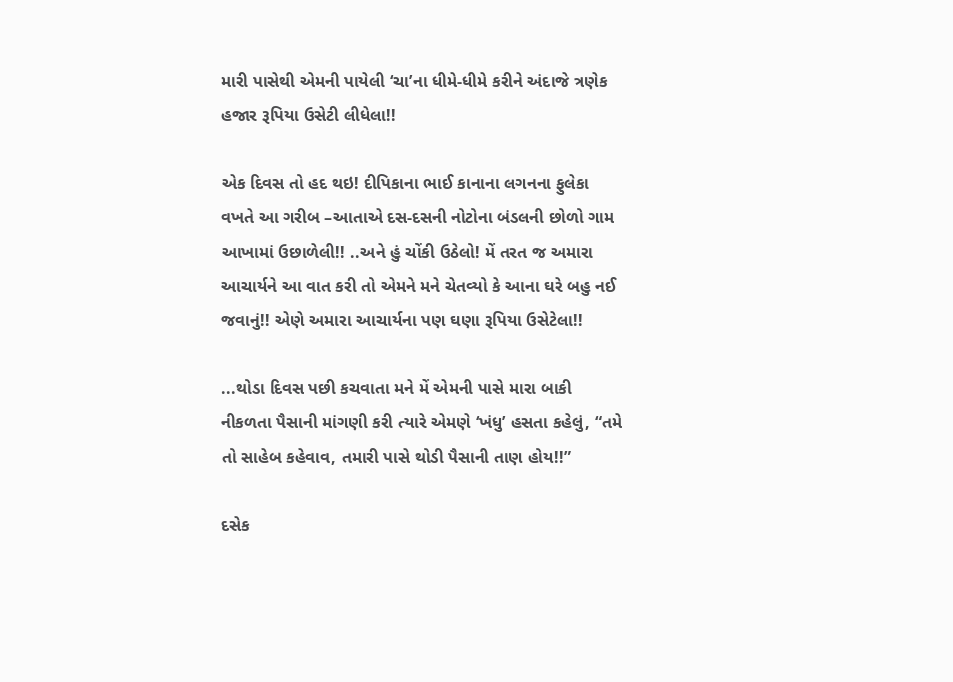મારી પાસેથી એમની પાયેલી ‘ચા’ના ધીમે-ધીમે કરીને અંદાજે ત્રણેક હજાર રૂપિયા ઉસેટી લીધેલા!!

એક દિવસ તો હદ થઇ! દીપિકાના ભાઈ કાનાના લગનના ફુલેકા વખતે આ ગરીબ –આતાએ દસ-દસની નોટોના બંડલની છોળો ગામ આખામાં ઉછાળેલી!! ..અને હું ચોંકી ઉઠેલો! મેં તરત જ અમારા આચાર્યને આ વાત કરી તો એમને મને ચેતવ્યો કે આના ઘરે બહુ નઈ જવાનું!! એણે અમારા આચાર્યના પણ ઘણા રૂપિયા ઉસેટેલા!!

...થોડા દિવસ પછી કચવાતા મને મેં એમની પાસે મારા બાકી નીકળતા પૈસાની માંગણી કરી ત્યારે એમણે ‘ખંધુ’ હસતા કહેલું, “તમે તો સાહેબ કહેવાવ, તમારી પાસે થોડી પૈસાની તાણ હોય!!”

દસેક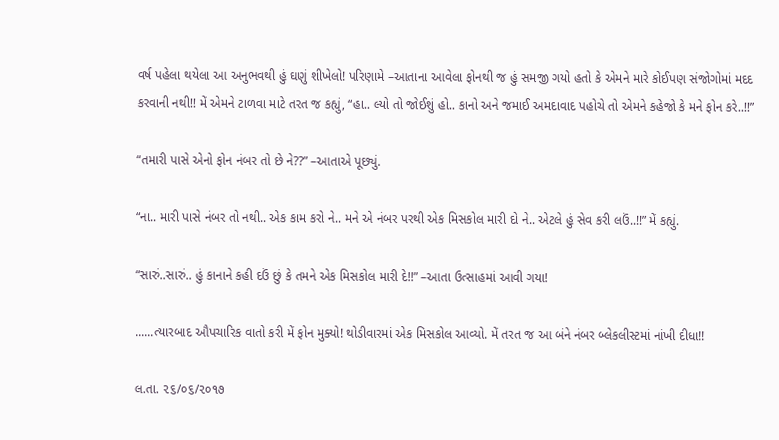વર્ષ પહેલા થયેલા આ અનુભવથી હું ઘણું શીખેલો! પરિણામે –આતાના આવેલા ફોનથી જ હું સમજી ગયો હતો કે એમને મારે કોઈપણ સંજોગોમાં મદદ કરવાની નથી!! મેં એમને ટાળવા માટે તરત જ કહ્યું, “હા.. લ્યો તો જોઈશું હો.. કાનો અને જમાઈ અમદાવાદ પહોચે તો એમને કહેજો કે મને ફોન કરે..!!”

“તમારી પાસે એનો ફોન નંબર તો છે ને??” –આતાએ પૂછ્યું.

“ના.. મારી પાસે નંબર તો નથી.. એક કામ કરો ને.. મને એ નંબર પરથી એક મિસકોલ મારી દો ને.. એટલે હું સેવ કરી લઉં..!!” મેં કહ્યું.

“સારું..સારું.. હું કાનાને કહી દઉં છું કે તમને એક મિસકોલ મારી દે!!” –આતા ઉત્સાહમાં આવી ગયા!

......ત્યારબાદ ઔપચારિક વાતો કરી મેં ફોન મુક્યો! થોડીવારમાં એક મિસકોલ આવ્યો. મેં તરત જ આ બંને નંબર બ્લેકલીસ્ટમાં નાંખી દીધા!!

લ.તા. ૨૬/૦૬/૨૦૧૭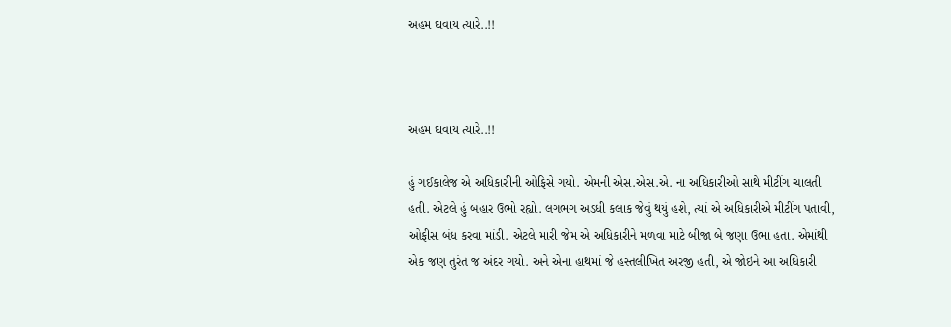અહમ ઘવાય ત્યારે..!!



અહમ ઘવાય ત્યારે..!!

હું ગઈકાલેજ એ અધિકારીની ઓફિસે ગયો. એમની એસ.એસ.એ. ના અધિકારીઓ સાથે મીટીંગ ચાલતી હતી. એટલે હું બહાર ઉભો રહ્યો. લગભગ અડધી કલાક જેવું થયું હશે, ત્યાં એ અધિકારીએ મીટીંગ પતાવી, ઓફીસ બંધ કરવા માંડી. એટલે મારી જેમ એ અધિકારીને મળવા માટે બીજા બે જણા ઉભા હતા. એમાંથી એક જણ તુરંત જ અંદર ગયો. અને એના હાથમાં જે હસ્તલીખિત અરજી હતી, એ જોઇને આ અધિકારી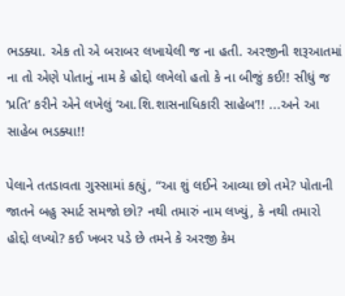ભડક્યા. એક તો એ બરાબર લખાયેલી જ ના હતી. અરજીની શરૂઆતમાં ના તો એણે પોતાનું નામ કે હોદ્દો લખેલો હતો કે ના બીજું કઈ!! સીધું જ ‘પ્રતિ’ કરીને એને લખેલું ‘આ.શિ.શાસનાધિકારી સાહેબ’!! ...અને આ સાહેબ ભડક્યા!!

પેલાને તતડાવતા ગુસ્સામાં કહ્યું, “આ શું લઈને આવ્યા છો તમે? પોતાની જાતને બહુ સ્માર્ટ સમજો છો? નથી તમારું નામ લખ્યું, કે નથી તમારો હોદ્દો લખ્યો? કઈ ખબર પડે છે તમને કે અરજી કેમ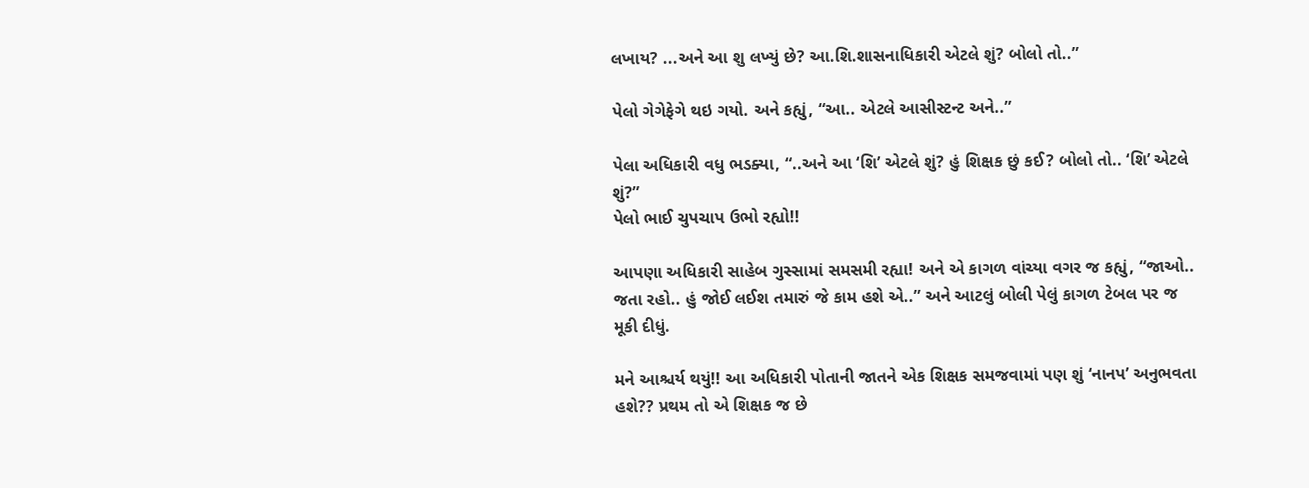લખાય? ...અને આ શુ લખ્યું છે? આ.શિ.શાસનાધિકારી એટલે શું? બોલો તો..”

પેલો ગેગેફેગે થઇ ગયો. અને કહ્યું, “આ.. એટલે આસીસ્ટન્ટ અને..”

પેલા અધિકારી વધુ ભડક્યા, “..અને આ ‘શિ’ એટલે શું? હું શિક્ષક છું કઈ? બોલો તો.. ‘શિ’ એટલે શું?”
પેલો ભાઈ ચુપચાપ ઉભો રહ્યો!!

આપણા અધિકારી સાહેબ ગુસ્સામાં સમસમી રહ્યા! અને એ કાગળ વાંચ્યા વગર જ કહ્યું, “જાઓ.. જતા રહો.. હું જોઈ લઈશ તમારું જે કામ હશે એ..” અને આટલું બોલી પેલું કાગળ ટેબલ પર જ મૂકી દીધું.

મને આશ્ચર્ય થયું!! આ અધિકારી પોતાની જાતને એક શિક્ષક સમજવામાં પણ શું ‘નાનપ’ અનુભવતા હશે?? પ્રથમ તો એ શિક્ષક જ છે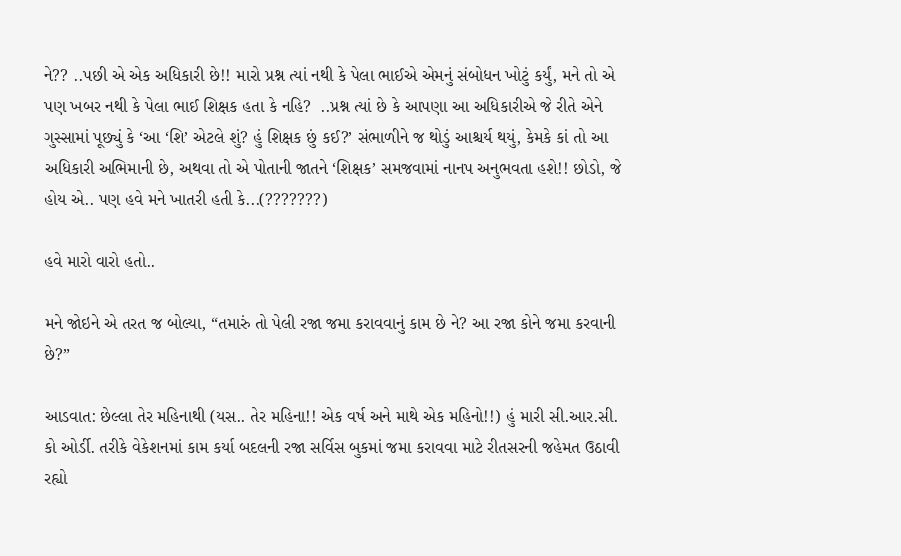ને?? ..પછી એ એક અધિકારી છે!! મારો પ્રશ્ન ત્યાં નથી કે પેલા ભાઈએ એમનું સંબોધન ખોટું કર્યું, મને તો એ પણ ખબર નથી કે પેલા ભાઈ શિક્ષક હતા કે નહિ?  ..પ્રશ્ન ત્યાં છે કે આપણા આ અધિકારીએ જે રીતે એને ગુસ્સામાં પૂછ્યું કે ‘આ ‘શિ’ એટલે શું? હું શિક્ષક છું કઈ?’ સંભાળીને જ થોડું આશ્ચર્ય થયું, કેમકે કાં તો આ અધિકારી અભિમાની છે, અથવા તો એ પોતાની જાતને ‘શિક્ષક’ સમજવામાં નાનપ અનુભવતા હશે!! છોડો, જે હોય એ.. પણ હવે મને ખાતરી હતી કે...(???????)

હવે મારો વારો હતો..

મને જોઇને એ તરત જ બોલ્યા, “તમારું તો પેલી રજા જમા કરાવવાનું કામ છે ને? આ રજા કોને જમા કરવાની છે?”

આડવાત: છેલ્લા તેર મહિનાથી (યસ.. તેર મહિના!! એક વર્ષ અને માથે એક મહિનો!!) હું મારી સી.આર.સી. કો ઓર્ડી. તરીકે વેકેશનમાં કામ કર્યા બદલની રજા સર્વિસ બુકમાં જમા કરાવવા માટે રીતસરની જહેમત ઉઠાવી રહ્યો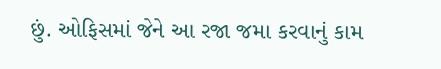છું. ઓફિસમાં જેને આ રજા જમા કરવાનું કામ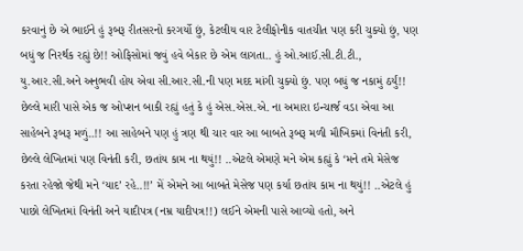કરવાનું છે એ ભાઈને હું રૂબરૂ રીતસરનો કરગર્યો છું, કેટલીય વાર ટેલીફોનીક વાતચીત પણ કરી ચુક્યો છું, પણ બધું જ નિરર્થક રહ્યું છે!! ઓફિસોમાં જવું હવે બેકાર છે એમ લાગતા.. હું ઓ.આઈ.સી.ટી.ટી., યુ.આર.સી.અને અનુભવી હોય એવા સી.આર.સી.ની પણ મદદ માંગી ચુક્યો છું. પણ બધું જ નકામું ઠર્યું!! છેલ્લે મારી પાસે એક જ ઓપ્શન બાકી રહ્યું હતું કે હું એસ.એસ.એ. ના અમારા ઇન્ચાર્જ વડા એવા આ સાહેબને રૂબરૂ મળું..!! આ સાહેબને પણ હું ત્રણ થી ચાર વાર આ બાબતે રૂબરૂ મળી મૌખિકમાં વિનંતી કરી, છેલ્લે લેખિતમાં પણ વિનંતી કરી, છતાંય કામ ના થયું!! ..એટલે એમણે મને એમ કહ્યું કે ‘મને તમે મેસેજ કરતા રહેજો જેથી મને ‘યાદ’ રહે..!!’ મેં એમને આ બાબતે મેસેજ પણ કર્યા છતાંય કામ ના થયું!! ..એટલે હું પાછો લેખિતમાં વિનંતી અને યાદીપત્ર (નમ્ર યાદીપત્ર!!) લઈને એમની પાસે આવ્યો હતો, અને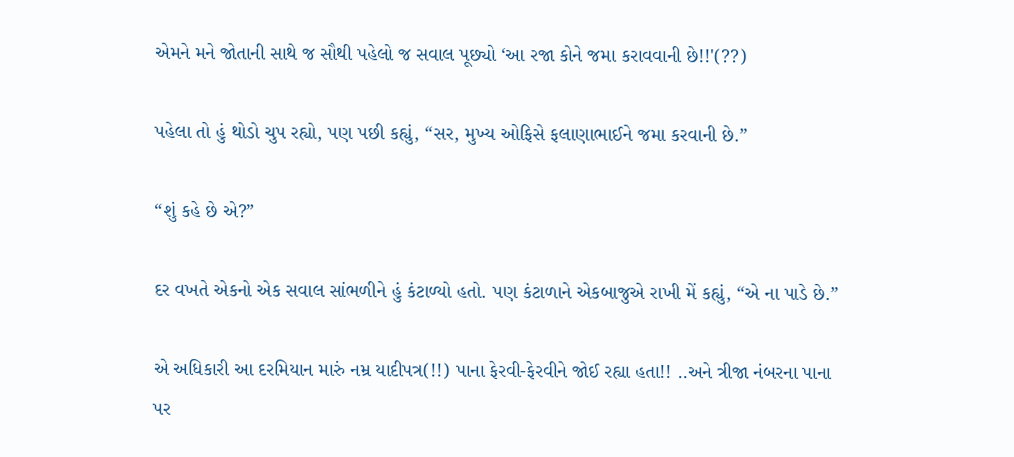એમને મને જોતાની સાથે જ સૌથી પહેલો જ સવાલ પૂછ્યો ‘આ રજા કોને જમા કરાવવાની છે!!'(??)

પહેલા તો હું થોડો ચુપ રહ્યો, પણ પછી કહ્યું, “સર, મુખ્ય ઓફિસે ફલાણાભાઈને જમા કરવાની છે.”

“શું કહે છે એ?”

દર વખતે એકનો એક સવાલ સાંભળીને હું કંટાળ્યો હતો. પણ કંટાળાને એકબાજુએ રાખી મેં કહ્યું, “એ ના પાડે છે.”

એ અધિકારી આ દરમિયાન મારું નમ્ર યાદીપત્ર(!!) પાના ફેરવી-ફેરવીને જોઈ રહ્યા હતા!! ..અને ત્રીજા નંબરના પાના પર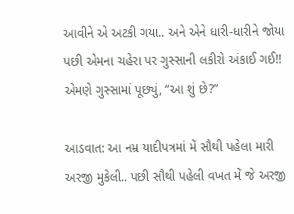આવીને એ અટકી ગયા.. અને એને ધારી-ધારીને જોયા પછી એમના ચહેરા પર ગુસ્સાની લકીરો અંકાઈ ગઈ!! એમણે ગુસ્સામાં પૂછ્યું, “આ શું છે?”

આડવાત: આ નમ્ર યાદીપત્રમાં મેં સૌથી પહેલા મારી અરજી મુકેલી.. પછી સૌથી પહેલી વખત મેં જે અરજી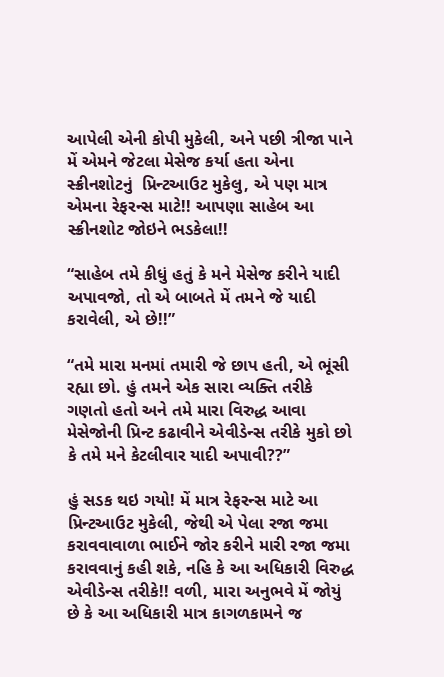આપેલી એની કોપી મુકેલી, અને પછી ત્રીજા પાને મેં એમને જેટલા મેસેજ કર્યા હતા એના સ્ક્રીનશોટનું  પ્રિન્ટઆઉટ મુકેલુ, એ પણ માત્ર એમના રેફરન્સ માટે!! આપણા સાહેબ આ સ્ક્રીનશોટ જોઇને ભડકેલા!!

“સાહેબ તમે કીધું હતું કે મને મેસેજ કરીને યાદી અપાવજો, તો એ બાબતે મેં તમને જે યાદી કરાવેલી, એ છે!!”

“તમે મારા મનમાં તમારી જે છાપ હતી, એ ભૂંસી રહ્યા છો. હું તમને એક સારા વ્યક્તિ તરીકે ગણતો હતો અને તમે મારા વિરુદ્ધ આવા મેસેજોની પ્રિન્ટ કઢાવીને એવીડેન્સ તરીકે મુકો છો કે તમે મને કેટલીવાર યાદી અપાવી??”

હું સડક થઇ ગયો! મેં માત્ર રેફરન્સ માટે આ પ્રિન્ટઆઉટ મુકેલી, જેથી એ પેલા રજા જમા કરાવવાવાળા ભાઈને જોર કરીને મારી રજા જમા કરાવવાનું કહી શકે, નહિ કે આ અધિકારી વિરુદ્ધ એવીડેન્સ તરીકે!! વળી, મારા અનુભવે મેં જોયું છે કે આ અધિકારી માત્ર કાગળકામને જ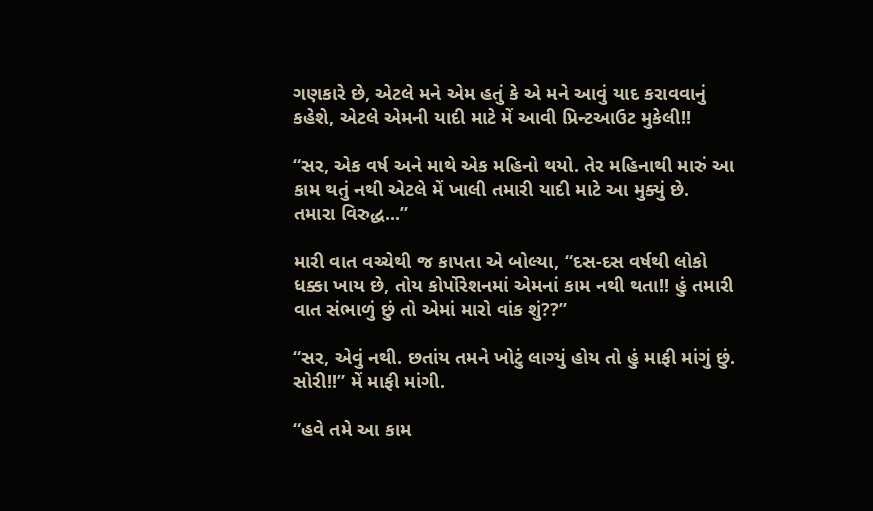ગણકારે છે, એટલે મને એમ હતું કે એ મને આવું યાદ કરાવવાનું કહેશે, એટલે એમની યાદી માટે મેં આવી પ્રિન્ટઆઉટ મુકેલી!!

“સર, એક વર્ષ અને માથે એક મહિનો થયો. તેર મહિનાથી મારું આ કામ થતું નથી એટલે મેં ખાલી તમારી યાદી માટે આ મુક્યું છે. તમારા વિરુદ્ધ...”

મારી વાત વચ્ચેથી જ કાપતા એ બોલ્યા, “દસ-દસ વર્ષથી લોકો ધક્કા ખાય છે, તોય કોર્પોરેશનમાં એમનાં કામ નથી થતા!! હું તમારી વાત સંભાળું છું તો એમાં મારો વાંક શું??”

“સર, એવું નથી. છતાંય તમને ખોટું લાગ્યું હોય તો હું માફી માંગું છું. સોરી!!” મેં માફી માંગી.

“હવે તમે આ કામ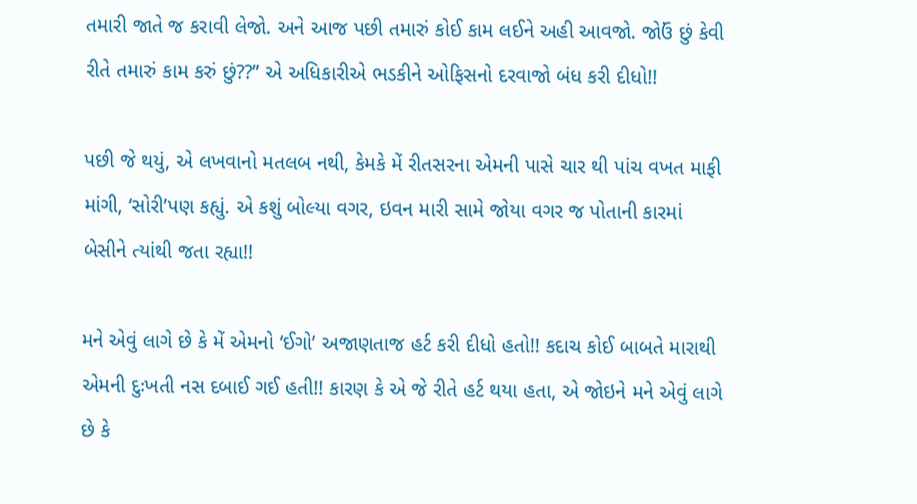તમારી જાતે જ કરાવી લેજો. અને આજ પછી તમારું કોઈ કામ લઈને અહી આવજો. જોઉં છું કેવી રીતે તમારું કામ કરું છું??” એ અધિકારીએ ભડકીને ઓફિસનો દરવાજો બંધ કરી દીધો!!

પછી જે થયું, એ લખવાનો મતલબ નથી, કેમકે મેં રીતસરના એમની પાસે ચાર થી પાંચ વખત માફી માંગી, ‘સોરી’પણ કહ્યું. એ કશું બોલ્યા વગર, ઇવન મારી સામે જોયા વગર જ પોતાની કારમાં બેસીને ત્યાંથી જતા રહ્યા!!

મને એવું લાગે છે કે મેં એમનો ‘ઈગો’ અજાણતાજ હર્ટ કરી દીધો હતો!! કદાચ કોઈ બાબતે મારાથી એમની દુઃખતી નસ દબાઈ ગઈ હતી!! કારણ કે એ જે રીતે હર્ટ થયા હતા, એ જોઇને મને એવું લાગે છે કે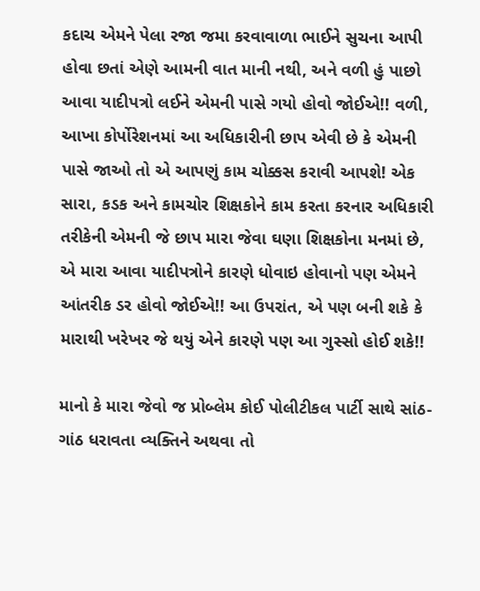કદાચ એમને પેલા રજા જમા કરવાવાળા ભાઈને સુચના આપી હોવા છતાં એણે આમની વાત માની નથી, અને વળી હું પાછો આવા યાદીપત્રો લઈને એમની પાસે ગયો હોવો જોઈએ!! વળી, આખા કોર્પોરેશનમાં આ અધિકારીની છાપ એવી છે કે એમની પાસે જાઓ તો એ આપણું કામ ચોક્કસ કરાવી આપશે! એક સારા, કડક અને કામચોર શિક્ષકોને કામ કરતા કરનાર અધિકારી તરીકેની એમની જે છાપ મારા જેવા ઘણા શિક્ષકોના મનમાં છે, એ મારા આવા યાદીપત્રોને કારણે ધોવાઇ હોવાનો પણ એમને આંતરીક ડર હોવો જોઈએ!! આ ઉપરાંત, એ પણ બની શકે કે મારાથી ખરેખર જે થયું એને કારણે પણ આ ગુસ્સો હોઈ શકે!!

માનો કે મારા જેવો જ પ્રોબ્લેમ કોઈ પોલીટીકલ પાર્ટી સાથે સાંઠ-ગાંઠ ધરાવતા વ્યક્તિને અથવા તો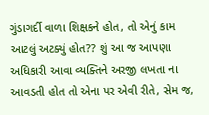ગુંડાગર્દી વાળા શિક્ષકને હોત, તો એનું કામ આટલું અટક્યું હોત?? શું આ જ આપણા અધિકારી આવા વ્યક્તિને અરજી લખતા ના આવડતી હોત તો એના પર એવી રીતે, સેમ જ,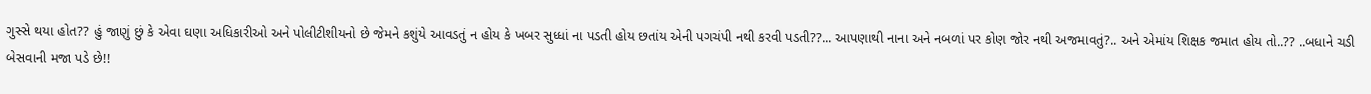ગુસ્સે થયા હોત?? હું જાણું છું કે એવા ઘણા અધિકારીઓ અને પોલીટીશીયનો છે જેમને કશુંયે આવડતું ન હોય કે ખબર સુધ્ધાં ના પડતી હોય છતાંય એની પગચંપી નથી કરવી પડતી??... આપણાથી નાના અને નબળાં પર કોણ જોર નથી અજમાવતું?.. અને એમાંય શિક્ષક જમાત હોય તો..?? ..બધાને ચડી બેસવાની મજા પડે છે!!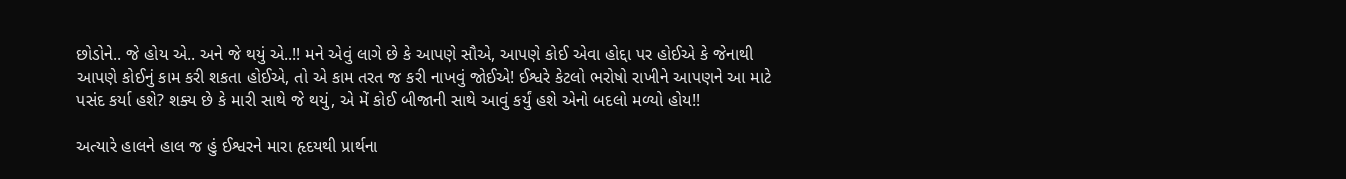છોડોને.. જે હોય એ.. અને જે થયું એ..!! મને એવું લાગે છે કે આપણે સૌએ, આપણે કોઈ એવા હોદ્દા પર હોઈએ કે જેનાથી આપણે કોઈનું કામ કરી શકતા હોઈએ, તો એ કામ તરત જ કરી નાખવું જોઈએ! ઈશ્વરે કેટલો ભરોષો રાખીને આપણને આ માટે પસંદ કર્યા હશે? શક્ય છે કે મારી સાથે જે થયું, એ મેં કોઈ બીજાની સાથે આવું કર્યું હશે એનો બદલો મળ્યો હોય!!

અત્યારે હાલને હાલ જ હું ઈશ્વરને મારા હૃદયથી પ્રાર્થના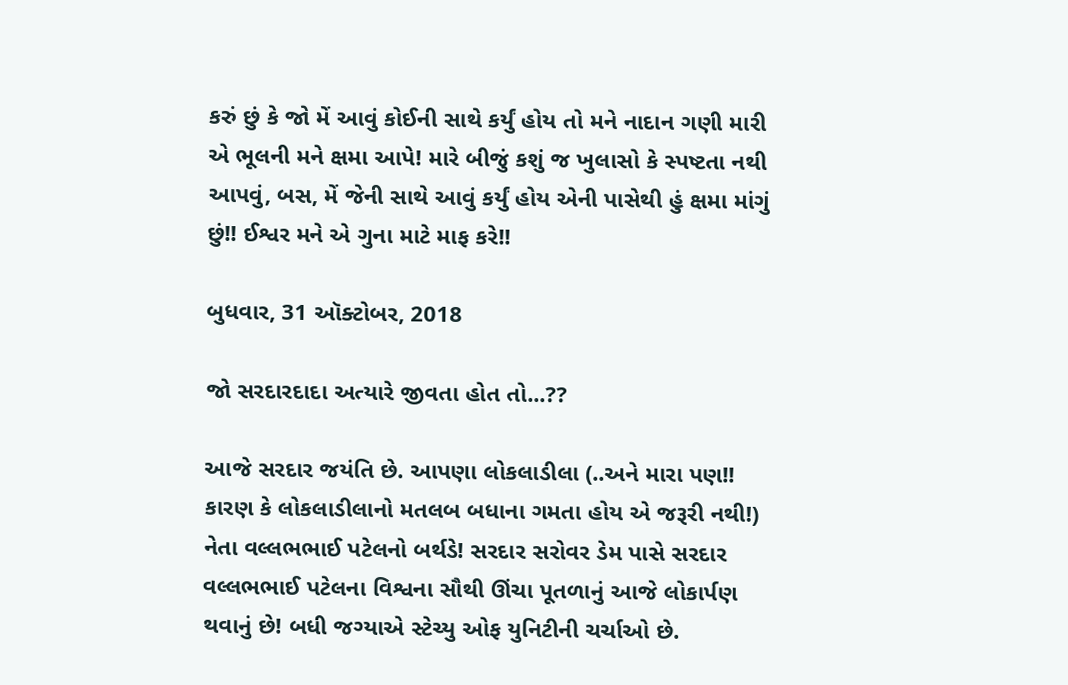કરું છું કે જો મેં આવું કોઈની સાથે કર્યું હોય તો મને નાદાન ગણી મારી એ ભૂલની મને ક્ષમા આપે! મારે બીજું કશું જ ખુલાસો કે સ્પષ્ટતા નથી આપવું, બસ, મેં જેની સાથે આવું કર્યું હોય એની પાસેથી હું ક્ષમા માંગું છું!! ઈશ્વર મને એ ગુના માટે માફ કરે!!

બુધવાર, 31 ઑક્ટોબર, 2018

જો સરદારદાદા અત્યારે જીવતા હોત તો...??

આજે સરદાર જયંતિ છે. આપણા લોકલાડીલા (..અને મારા પણ!! કારણ કે લોકલાડીલાનો મતલબ બધાના ગમતા હોય એ જરૂરી નથી!) નેતા વલ્લભભાઈ પટેલનો બર્થડે! સરદાર સરોવર ડેમ પાસે સરદાર વલ્લભભાઈ પટેલના વિશ્વના સૌથી ઊંચા પૂતળાનું આજે લોકાર્પણ થવાનું છે! બધી જગ્યાએ સ્ટેચ્યુ ઓફ યુનિટીની ચર્ચાઓ છે.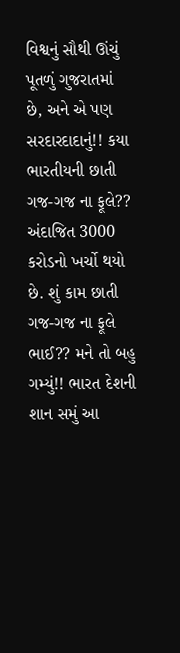વિશ્વનું સૌથી ઊંચું પૂતળું ગુજરાતમાં છે, અને એ પણ સરદારદાદાનું!! કયા ભારતીયની છાતી ગજ-ગજ ના ફૂલે?? અંદાજિત 3000 કરોડનો ખર્ચો થયો છે. શું કામ છાતી ગજ-ગજ ના ફૂલે ભાઈ?? મને તો બહુ ગમ્યું!! ભારત દેશની શાન સમું આ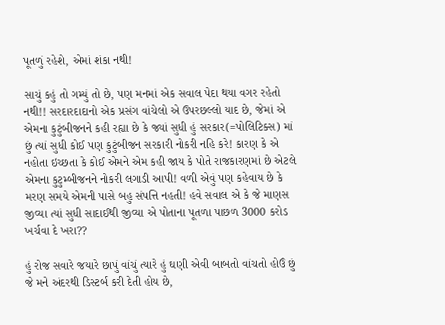પૂતળું રહેશે, એમાં શંકા નથી!

સાચું કહું તો ગમ્યું તો છે, પણ મનમાં એક સવાલ પેદા થયા વગર રહેતો નથી!! સરદારદાદાનો એક પ્રસંગ વાંચેલો એ ઉપરછલ્લો યાદ છે, જેમાં એ એમના કુટુંબીજનને કહી રહ્યા છે કે જ્યાં સુધી હું સરકાર(=પોલિટિક્સ) માં છું ત્યાં સુધી કોઈ પણ કુટુંબીજન સરકારી નોકરી નહિ કરે! કારણ કે એ નહોતા ઇચ્છતા કે કોઈ એમને એમ કહી જાય કે પોતે રાજકારણમાં છે એટલે એમના કુટુમ્બીજનને નોકરી લગાડી આપી! વળી એવું પણ કહેવાય છે કે મરણ સમયે એમની પાસે બહુ સંપત્તિ નહતી! હવે સવાલ એ કે જે માણસ જીવ્યા ત્યાં સુધી સાદાઈથી જીવ્યા એ પોતાના પૂતળા પાછળ 3000 કરોડ ખર્ચવા દે ખરા??

હું રોજ સવારે જયારે છાપું વાંચું ત્યારે હું ઘણી એવી બાબતો વાંચતો હોઉં છું જે મને અંદરથી ડિસ્ટર્બ કરી દેતી હોય છે,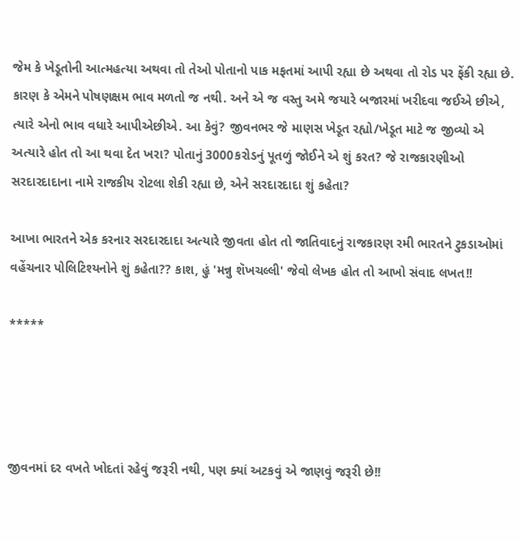જેમ કે ખેડૂતોની આત્મહત્યા અથવા તો તેઓ પોતાનો પાક મફતમાં આપી રહ્યા છે અથવા તો રોડ પર ફેંકી રહ્યા છે. કારણ કે એમને પોષણક્ષમ ભાવ મળતો જ નથી. અને એ જ વસ્તુ અમે જયારે બજારમાં ખરીદવા જઈએ છીએ, ત્યારે એનો ભાવ વધારે આપીએછીએ. આ કેવું? જીવનભર જે માણસ ખેડૂત રહ્યો/ખેડૂત માટે જ જીવ્યો એ અત્યારે હોત તો આ થવા દેત ખરા? પોતાનું 3000કરોડનું પૂતળું જોઈને એ શું કરત? જે રાજકારણીઓ સરદારદાદાના નામે રાજકીય રોટલા શેકી રહ્યા છે, એને સરદારદાદા શું કહેતા?

આખા ભારતને એક કરનાર સરદારદાદા અત્યારે જીવતા હોત તો જાતિવાદનું રાજકારણ રમી ભારતને ટુકડાઓમાં વહેંચનાર પોલિટિશ્યનોને શું કહેતા?? કાશ, હું 'મન્નુ શૅખચલ્લી' જેવો લેખક હોત તો આખો સંવાદ લખત!!

*****




જીવનમાં દર વખતે ખોદતાં રહેવું જરૂરી નથી, પણ ક્યાં અટકવું એ જાણવું જરૂરી છે!!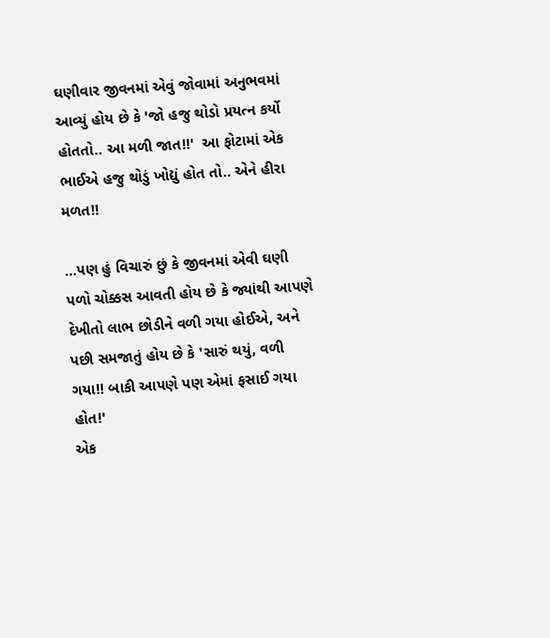ઘણીવાર જીવનમાં એવું જોવામાં અનુભવમાં આવ્યું હોય છે કે 'જો હજુ થોડો પ્રયત્ન કર્યો હોતતો.. આ મળી જાત!!'  આ ફોટામાં એક ભાઈએ હજુ થોડું ખોદ્યું હોત તો.. એને હીરા મળત!!

...પણ હું વિચારું છું કે જીવનમાં એવી ઘણી પળો ચોક્કસ આવતી હોય છે કે જ્યાંથી આપણે દેખીતો લાભ છોડીને વળી ગયા હોઈએ, અને પછી સમજાતું હોય છે કે 'સારું થયું, વળી ગયા!! બાકી આપણે પણ એમાં ફસાઈ ગયા હોત!'
એક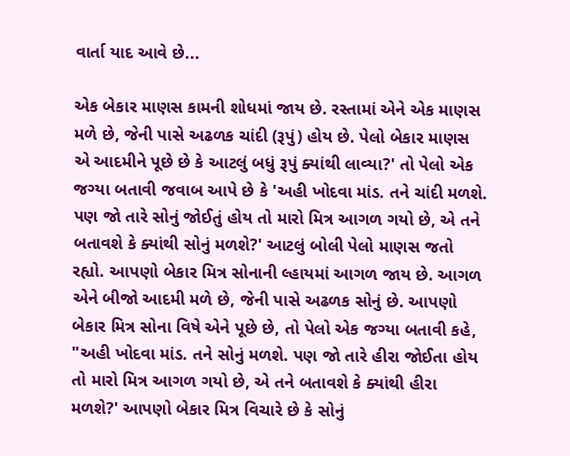વાર્તા યાદ આવે છે...

એક બેકાર માણસ કામની શોધમાં જાય છે. રસ્તામાં એને એક માણસ મળે છે, જેની પાસે અઢળક ચાંદી (રૂપું) હોય છે. પેલો બેકાર માણસ એ આદમીને પૂછે છે કે આટલું બધું રૂપું ક્યાંથી લાવ્યા?' તો પેલો એક જગ્યા બતાવી જવાબ આપે છે કે 'અહી ખોદવા માંડ. તને ચાંદી મળશે. પણ જો તારે સોનું જોઈતું હોય તો મારો મિત્ર આગળ ગયો છે, એ તને બતાવશે કે ક્યાંથી સોનું મળશે?' આટલું બોલી પેલો માણસ જતો રહ્યો. આપણો બેકાર મિત્ર સોનાની લ્હાયમાં આગળ જાય છે. આગળ એને બીજો આદમી મળે છે, જેની પાસે અઢળક સોનું છે. આપણો બેકાર મિત્ર સોના વિષે એને પૂછે છે, તો પેલો એક જગ્યા બતાવી કહે, "અહી ખોદવા માંડ. તને સોનું મળશે. પણ જો તારે હીરા જોઈતા હોય તો મારો મિત્ર આગળ ગયો છે, એ તને બતાવશે કે ક્યાંથી હીરા મળશે?' આપણો બેકાર મિત્ર વિચારે છે કે સોનું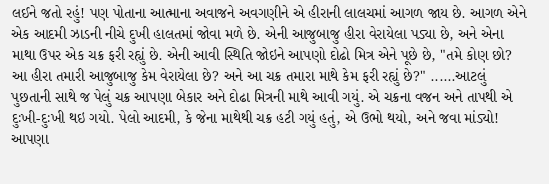લઈને જતો રહું! પણ પોતાના આત્માના અવાજને અવગણીને એ હીરાની લાલચમાં આગળ જાય છે. આગળ એને એક આદમી ઝાડની નીચે દુખી હાલતમાં જોવા મળે છે. એની આજુબાજુ હીરા વેરાયેલા પડ્યા છે, અને એના માથા ઉપર એક ચક્ર ફરી રહ્યું છે. એની આવી સ્થિતિ જોઇને આપણો દોઢો મિત્ર એને પૂછે છે, "તમે કોણ છો? આ હીરા તમારી આજુબાજુ કેમ વેરાયેલા છે? અને આ ચક્ર તમારા માથે કેમ ફરી રહ્યું છે?" ......આટલું પુછતાની સાથે જ પેલું ચક્ર આપણા બેકાર અને દોઢા મિત્રની માથે આવી ગયું. એ ચક્રના વજન અને તાપથી એ દુઃખી-દુઃખી થઇ ગયો. પેલો આદમી, કે જેના માથેથી ચક્ર હટી ગયું હતું, એ ઉભો થયો, અને જવા માંડ્યો! આપણા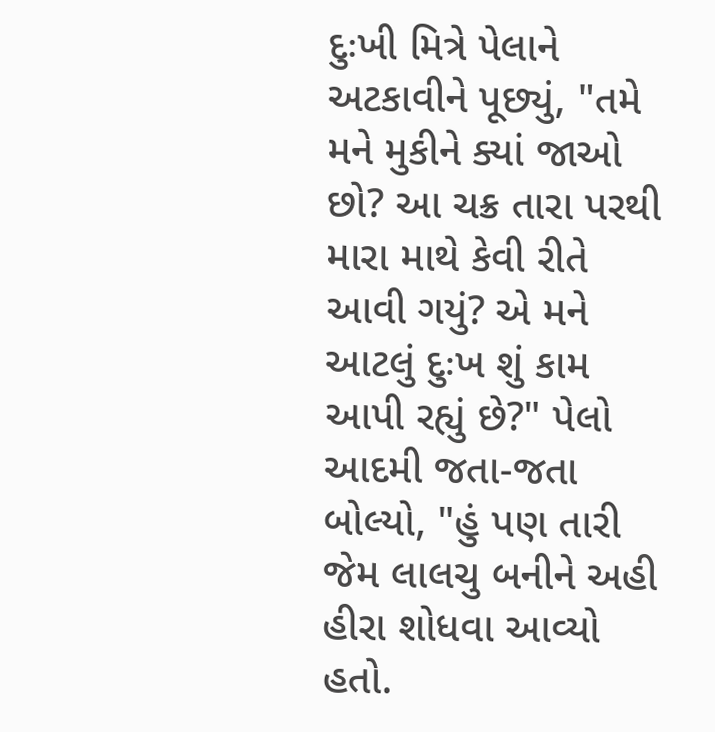દુઃખી મિત્રે પેલાને અટકાવીને પૂછ્યું, "તમે મને મુકીને ક્યાં જાઓ છો? આ ચક્ર તારા પરથી મારા માથે કેવી રીતે આવી ગયું? એ મને આટલું દુઃખ શું કામ આપી રહ્યું છે?" પેલો આદમી જતા-જતા બોલ્યો, "હું પણ તારી જેમ લાલચુ બનીને અહી હીરા શોધવા આવ્યો હતો.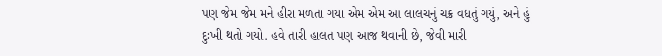પણ જેમ જેમ મને હીરા મળતા ગયા એમ એમ આ લાલચનું ચક્ર વધતું ગયું, અને હું દુઃખી થતો ગયો. હવે તારી હાલત પણ આજ થવાની છે, જેવી મારી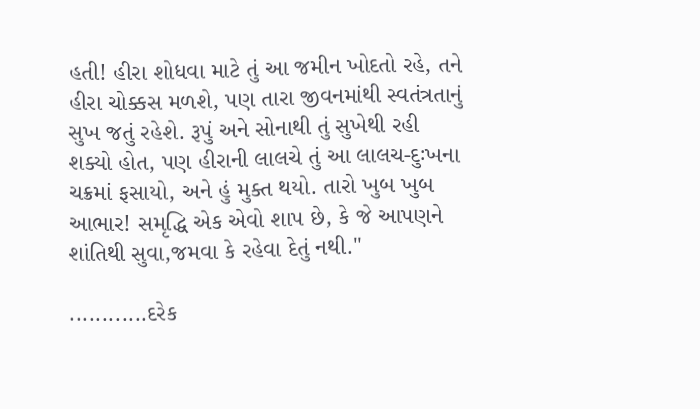હતી! હીરા શોધવા માટે તું આ જમીન ખોદતો રહે, તને હીરા ચોક્કસ મળશે, પણ તારા જીવનમાંથી સ્વતંત્રતાનું સુખ જતું રહેશે. રૂપું અને સોનાથી તું સુખેથી રહી શક્યો હોત, પણ હીરાની લાલચે તું આ લાલચ-દુઃખના ચક્રમાં ફસાયો, અને હું મુક્ત થયો. તારો ખુબ ખુબ આભાર! સમૃદ્ધિ એક એવો શાપ છે, કે જે આપણને શાંતિથી સુવા,જમવા કે રહેવા દેતું નથી."

............દરેક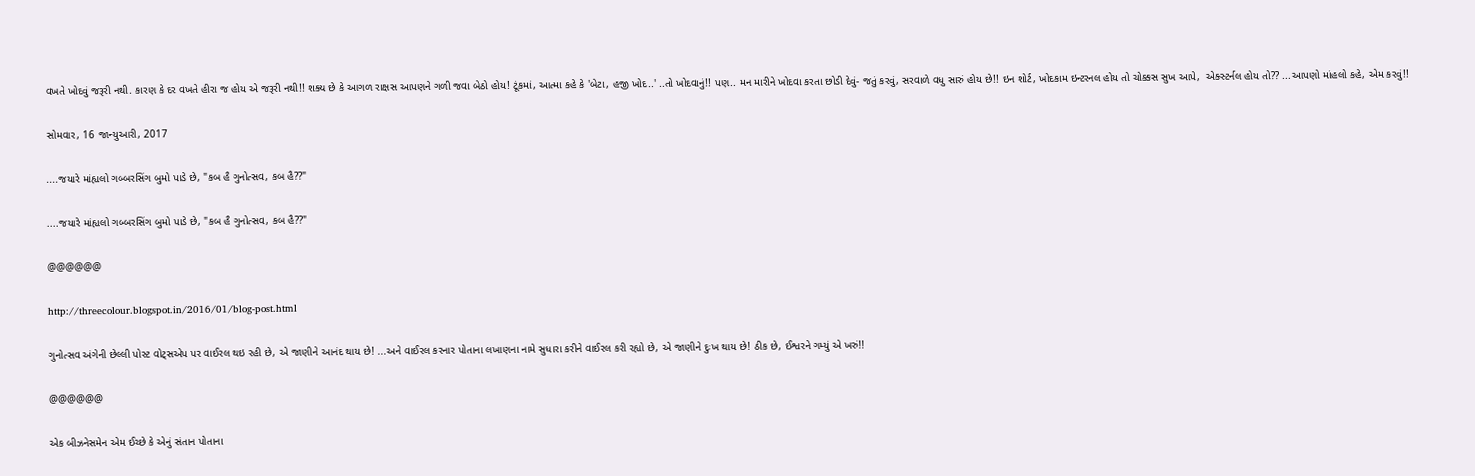વખતે ખોદવું જરૂરી નથી. કારણ કે દર વખતે હીરા જ હોય એ જરૂરી નથી!! શક્ય છે કે આગળ રાક્ષસ આપણને ગળી જવા બેઠો હોય! ટૂંકમાં, આત્મા કહે કે 'બેટા, હજી ખોદ..' ..તો ખોદવાનું!! પણ.. મન મારીને ખોદવા કરતા છોડી દેવું- જતું કરવું, સરવાળે વધુ સારું હોય છે!! ઇન શોર્ટ, ખોદકામ ઇન્ટરનલ હોય તો ચોક્કસ સુખ આપે,  એક્સ્ટર્નલ હોય તો?? ...આપણો માંહલો કહે, એમ કરવું!!

સોમવાર, 16 જાન્યુઆરી, 2017

....જયારે માંહ્યલો ગબ્બરસિંગ બુમો પાડે છે, "કબ હૈ ગુનોત્સવ, કબ હૈ??"

....જયારે માંહ્યલો ગબ્બરસિંગ બુમો પાડે છે, "કબ હૈ ગુનોત્સવ, કબ હૈ??"

@@@@@@

http://threecolour.blogspot.in/2016/01/blog-post.html

ગુનોત્સવ અંગેની છેલ્લી પોસ્ટ વોટ્સએપ પર વાઈરલ થઇ રહી છે, એ જાણીને આનંદ થાય છે! ...અને વાઈરલ કરનાર પોતાના લખાણના નામે સુધારા કરીને વાઈરલ કરી રહ્યો છે, એ જાણીને દુઃખ થાય છે! ઠીક છે, ઈશ્વરને ગમ્યું એ ખરું!!

@@@@@@

એક બીઝનેસમેન એમ ઈચ્છે કે એનું સંતાન પોતાના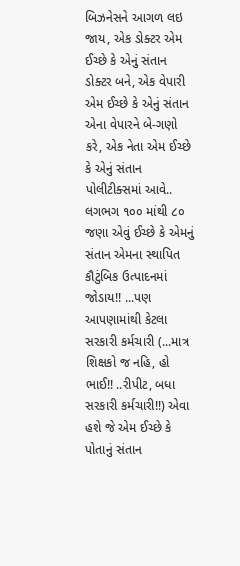બિઝનેસને આગળ લઇ જાય, એક ડોક્ટર એમ ઈચ્છે કે એનું સંતાન ડોક્ટર બને, એક વેપારી એમ ઈચ્છે કે એનું સંતાન એના વેપારને બે-ગણો કરે, એક નેતા એમ ઈચ્છે કે એનું સંતાન પોલીટીક્સમાં આવે.. લગભગ ૧૦૦ માંથી ૮૦ જણા એવું ઈચ્છે કે એમનું સંતાન એમના સ્થાપિત કૌટુંબિક ઉત્પાદનમાં જોડાય!! ...પણ આપણામાંથી કેટલા સરકારી કર્મચારી (...માત્ર શિક્ષકો જ નહિ, હો ભાઈ!! ..રીપીટ, બધા સરકારી કર્મચારી!!) એવા હશે જે એમ ઈચ્છે કે પોતાનું સંતાન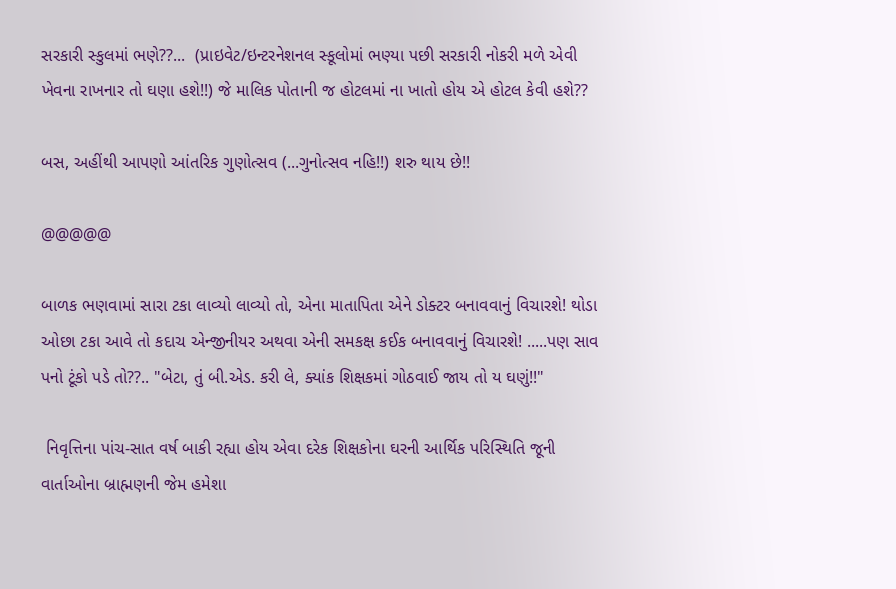સરકારી સ્કુલમાં ભણે??...  (પ્રાઇવેટ/ઇન્ટરનેશનલ સ્કૂલોમાં ભણ્યા પછી સરકારી નોકરી મળે એવી ખેવના રાખનાર તો ઘણા હશે!!) જે માલિક પોતાની જ હોટલમાં ના ખાતો હોય એ હોટલ કેવી હશે??

બસ, અહીંથી આપણો આંતરિક ગુણોત્સવ (...ગુનોત્સવ નહિ!!) શરુ થાય છે!!

@@@@@

બાળક ભણવામાં સારા ટકા લાવ્યો લાવ્યો તો, એના માતાપિતા એને ડોક્ટર બનાવવાનું વિચારશે! થોડા ઓછા ટકા આવે તો કદાચ એન્જીનીયર અથવા એની સમકક્ષ કઈક બનાવવાનું વિચારશે! .....પણ સાવ પનો ટૂંકો પડે તો??.. "બેટા, તું બી.એડ. કરી લે, ક્યાંક શિક્ષકમાં ગોઠવાઈ જાય તો ય ઘણું!!"

 નિવૃત્તિના પાંચ-સાત વર્ષ બાકી રહ્યા હોય એવા દરેક શિક્ષકોના ઘરની આર્થિક પરિસ્થિતિ જૂની વાર્તાઓના બ્રાહ્મણની જેમ હમેશા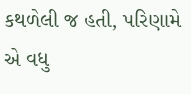કથળેલી જ હતી, પરિણામે એ વધુ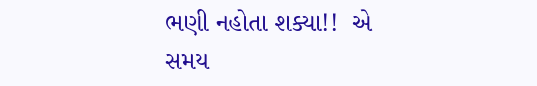ભણી નહોતા શક્યા!!  એ સમય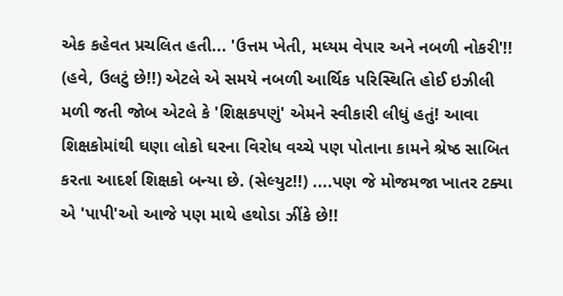એક કહેવત પ્રચલિત હતી... 'ઉત્તમ ખેતી, મધ્યમ વેપાર અને નબળી નોકરી'!! (હવે, ઉલટું છે!!) એટલે એ સમયે નબળી આર્થિક પરિસ્થિતિ હોઈ ઇઝીલી મળી જતી જોબ એટલે કે 'શિક્ષકપણું' એમને સ્વીકારી લીધું હતું! આવા શિક્ષકોમાંથી ઘણા લોકો ઘરના વિરોધ વચ્ચે પણ પોતાના કામને શ્રેષ્ઠ સાબિત કરતા આદર્શ શિક્ષકો બન્યા છે. (સેલ્યુટ!!) ....પણ જે મોજમજા ખાતર ટક્યા એ 'પાપી'ઓ આજે પણ માથે હથોડા ઝીંકે છે!!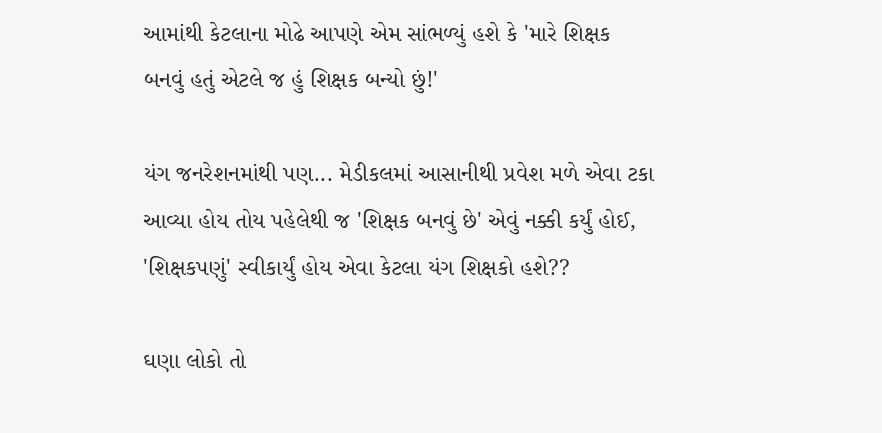આમાંથી કેટલાના મોઢે આપણે એમ સાંભળ્યું હશે કે 'મારે શિક્ષક બનવું હતું એટલે જ હું શિક્ષક બન્યો છું!'

યંગ જનરેશનમાંથી પણ... મેડીકલમાં આસાનીથી પ્રવેશ મળે એવા ટકા આવ્યા હોય તોય પહેલેથી જ 'શિક્ષક બનવું છે' એવું નક્કી કર્યું હોઈ, 'શિક્ષકપણું' સ્વીકાર્યું હોય એવા કેટલા યંગ શિક્ષકો હશે??

ઘણા લોકો તો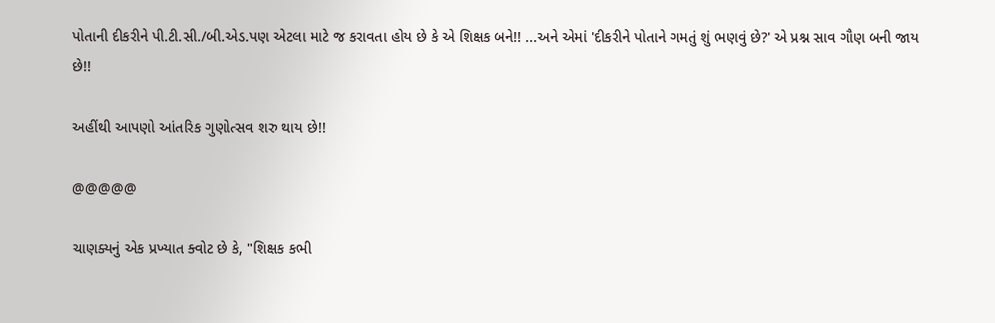પોતાની દીકરીને પી.ટી.સી./બી.એડ.પણ એટલા માટે જ કરાવતા હોય છે કે એ શિક્ષક બને!! ...અને એમાં 'દીકરીને પોતાને ગમતું શું ભણવું છે?' એ પ્રશ્ન સાવ ગૌણ બની જાય છે!!

અહીંથી આપણો આંતરિક ગુણોત્સવ શરુ થાય છે!!

@@@@@

ચાણક્યનું એક પ્રખ્યાત ક્વોટ છે કે, "શિક્ષક કભી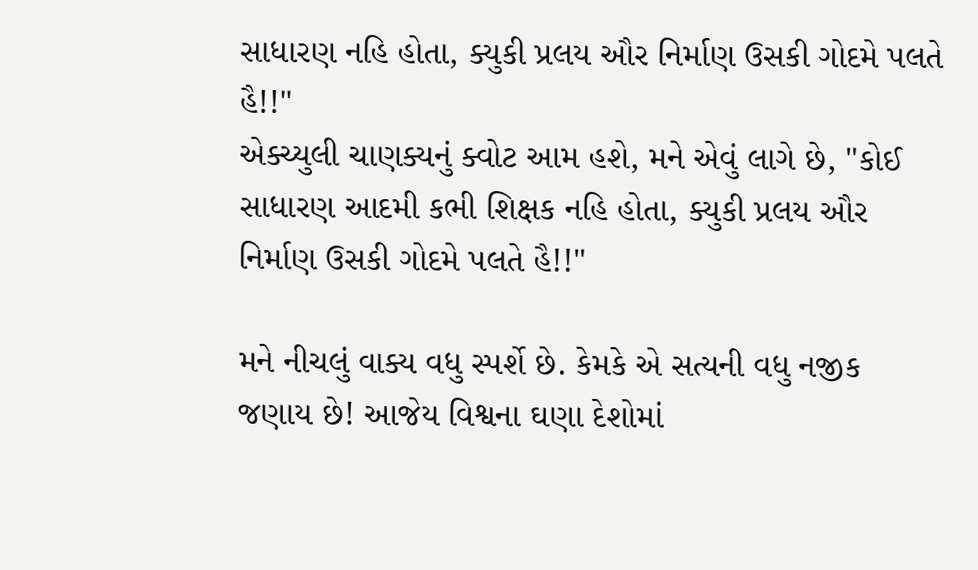સાધારણ નહિ હોતા, ક્યુકી પ્રલય ઔર નિર્માણ ઉસકી ગોદમે પલતે હૈ!!"
એક્ચ્યુલી ચાણક્યનું ક્વોટ આમ હશે, મને એવું લાગે છે, "કોઈ સાધારણ આદમી કભી શિક્ષક નહિ હોતા, ક્યુકી પ્રલય ઔર નિર્માણ ઉસકી ગોદમે પલતે હૈ!!"

મને નીચલું વાક્ય વધુ સ્પર્શે છે. કેમકે એ સત્યની વધુ નજીક જણાય છે! આજેય વિશ્વના ઘણા દેશોમાં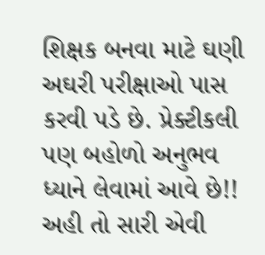શિક્ષક બનવા માટે ઘણી અઘરી પરીક્ષાઓ પાસ કરવી પડે છે. પ્રેક્ટીકલી પણ બહોળો અનુભવ ધ્યાને લેવામાં આવે છે!! અહી તો સારી એવી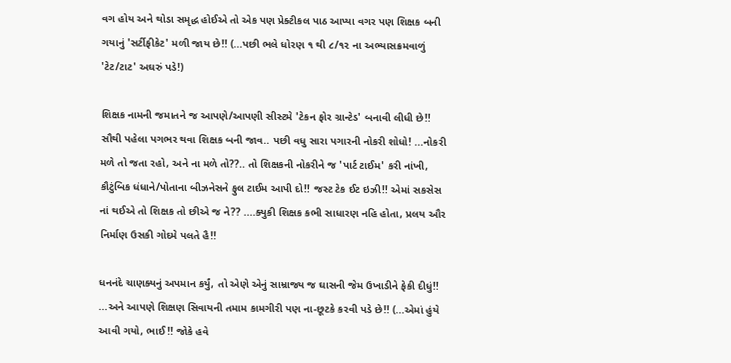વગ હોય અને થોડા સમૃદ્ધ હોઈએ તો એક પણ પ્રેક્ટીકલ પાઠ આપ્યા વગર પણ શિક્ષક બની ગયાનું 'સર્ટીફીકેટ' મળી જાય છે!! (...પછી ભલે ધોરણ ૧ થી ૮/૧૨ ના અભ્યાસક્રમવાળું 'ટેટ/ટાટ' અઘરું પડે!)

શિક્ષક નામની જમાતને જ આપણે/આપણી સીસ્ટમે 'ટેકન ફોર ગ્રાન્ટેડ' બનાવી લીધી છે!! સૌથી પહેલા પગભર થવા શિક્ષક બની જાવ.. પછી વધુ સારા પગારની નોકરી શોધો! ...નોકરી મળે તો જતા રહો, અને ના મળે તો??.. તો શિક્ષકની નોકરીને જ 'પાર્ટ ટાઈમ' કરી નાંખી, કૌટુંબિક ધંધાને/પોતાના બીઝનેસને ફુલ ટાઈમ આપી દો!! જસ્ટ ટેક ઈટ ઇઝી!! એમાં સકસેસ નાં થઈએ તો શિક્ષક તો છીએ જ ને?? ....ક્યુકી શિક્ષક કભી સાધારણ નહિ હોતા, પ્રલય ઔર નિર્માણ ઉસકી ગોદમે પલતે હૈ!!

ધનનંદે ચાણક્યનું અપમાન કર્યું, તો એણે એનું સામ્રાજ્ય જ ઘાસની જેમ ઉખાડીને ફેકી દીધું!! ...અને આપણે શિક્ષણ સિવાયની તમામ કામગીરી પણ ના-છૂટકે કરવી પડે છે!! (...એમાં હુંયે આવી ગયો, ભાઈ!! જોકે હવે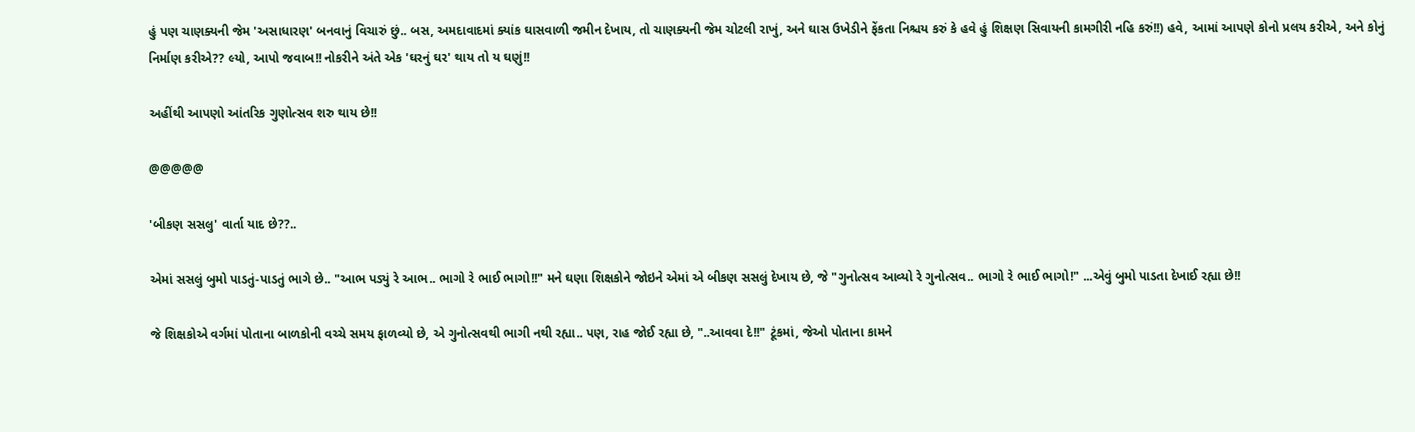હું પણ ચાણક્યની જેમ 'અસાધારણ' બનવાનું વિચારું છું.. બસ, અમદાવાદમાં ક્યાંક ઘાસવાળી જમીન દેખાય, તો ચાણક્યની જેમ ચોટલી રાખું, અને ઘાસ ઉખેડીને ફેંકતા નિશ્ચય કરું કે હવે હું શિક્ષણ સિવાયની કામગીરી નહિ કરું!!) હવે, આમાં આપણે કોનો પ્રલય કરીએ, અને કોનું નિર્માણ કરીએ?? લ્યો, આપો જવાબ!! નોકરીને અંતે એક 'ઘરનું ઘર' થાય તો ય ઘણું!!

અહીંથી આપણો આંતરિક ગુણોત્સવ શરુ થાય છે!!

@@@@@

'બીકણ સસલુ' વાર્તા યાદ છે??..

એમાં સસલું બુમો પાડતું-પાડતું ભાગે છે.. "આભ પડ્યું રે આભ.. ભાગો રે ભાઈ ભાગો!!" મને ઘણા શિક્ષકોને જોઇને એમાં એ બીકણ સસલું દેખાય છે, જે "ગુનોત્સવ આવ્યો રે ગુનોત્સવ.. ભાગો રે ભાઈ ભાગો!" ...એવું બુમો પાડતા દેખાઈ રહ્યા છે!!

જે શિક્ષકોએ વર્ગમાં પોતાના બાળકોની વચ્ચે સમય ફાળવ્યો છે, એ ગુનોત્સવથી ભાગી નથી રહ્યા.. પણ, રાહ જોઈ રહ્યા છે, "..આવવા દે!!" ટૂંકમાં, જેઓ પોતાના કામને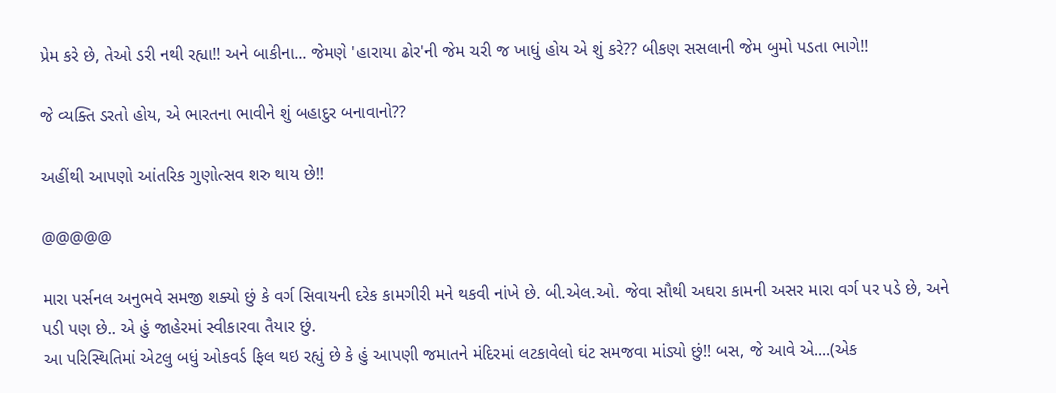પ્રેમ કરે છે, તેઓ ડરી નથી રહ્યા!! અને બાકીના... જેમણે 'હારાયા ઢોર'ની જેમ ચરી જ ખાધું હોય એ શું કરે?? બીકણ સસલાની જેમ બુમો પડતા ભાગે!!

જે વ્યક્તિ ડરતો હોય, એ ભારતના ભાવીને શું બહાદુર બનાવાનો??

અહીંથી આપણો આંતરિક ગુણોત્સવ શરુ થાય છે!!

@@@@@

મારા પર્સનલ અનુભવે સમજી શક્યો છું કે વર્ગ સિવાયની દરેક કામગીરી મને થકવી નાંખે છે. બી.એલ.ઓ. જેવા સૌથી અઘરા કામની અસર મારા વર્ગ પર પડે છે, અને પડી પણ છે.. એ હું જાહેરમાં સ્વીકારવા તૈયાર છું.
આ પરિસ્થિતિમાં એટલુ બધું ઓકવર્ડ ફિલ થઇ રહ્યું છે કે હું આપણી જમાતને મંદિરમાં લટકાવેલો ઘંટ સમજવા માંડ્યો છું!! બસ, જે આવે એ....(એક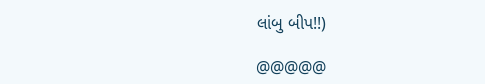લાંબુ બીપ!!)

@@@@@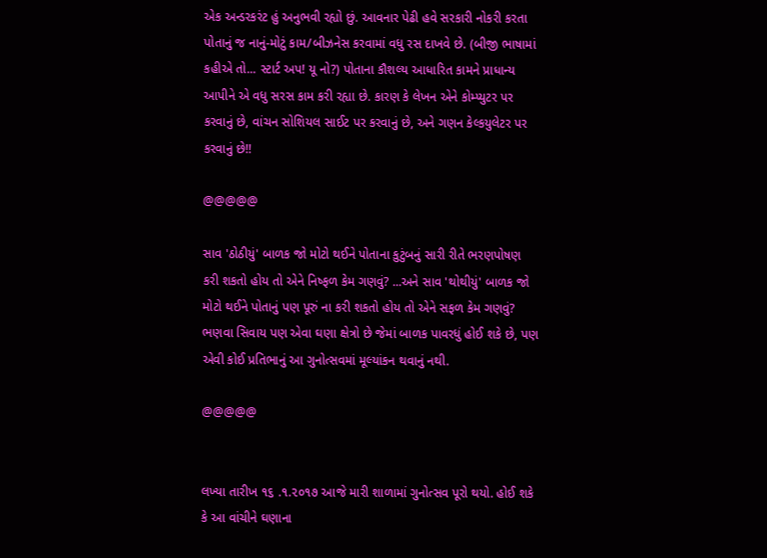એક અન્ડરકરંટ હું અનુભવી રહ્યો છું. આવનાર પેઢી હવે સરકારી નોકરી કરતા પોતાનું જ નાનું-મોટું કામ/બીઝનેસ કરવામાં વધુ રસ દાખવે છે. (બીજી ભાષામાં કહીએ તો... સ્ટાર્ટ અપ! યૂ નો?) પોતાના કૌશલ્ય આધારિત કામને પ્રાધાન્ય આપીને એ વધુ સરસ કામ કરી રહ્યા છે. કારણ કે લેખન એને કોમ્પ્યુટર પર કરવાનું છે, વાંચન સોશિયલ સાઈટ પર કરવાનું છે, અને ગણન કેલ્કયુલેટર પર કરવાનું છે!!

@@@@@

સાવ 'ઠોઠીયું' બાળક જો મોટો થઈને પોતાના કુટુંબનું સારી રીતે ભરણપોષણ કરી શકતો હોય તો એને નિષ્ફળ કેમ ગણવું? ...અને સાવ 'થોથીયું' બાળક જો મોટો થઈને પોતાનું પણ પૂરું ના કરી શકતો હોય તો એને સફળ કેમ ગણવું? ભણવા સિવાય પણ એવા ઘણા ક્ષેત્રો છે જેમાં બાળક પાવરધું હોઈ શકે છે, પણ એવી કોઈ પ્રતિભાનું આ ગુનોત્સવમાં મૂલ્યાંકન થવાનું નથી.

@@@@@


લખ્યા તારીખ ૧૬ .૧.૨૦૧૭ આજે મારી શાળામાં ગુનોત્સવ પૂરો થયો. હોઈ શકે કે આ વાંચીને ઘણાના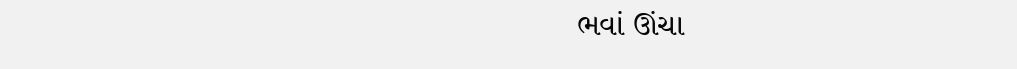ભવાં ઊંચા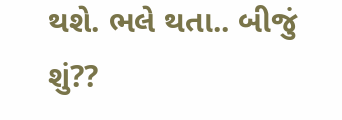થશે. ભલે થતા.. બીજું શું??